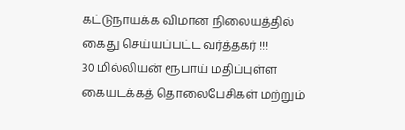கட்டுநாயக்க விமான நிலையத்தில் கைது செய்யப்பட்ட வர்த்தகர் !!!
30 மில்லியன் ரூபாய் மதிப்புள்ள கையடக்கத் தொலைபேசிகள் மற்றும்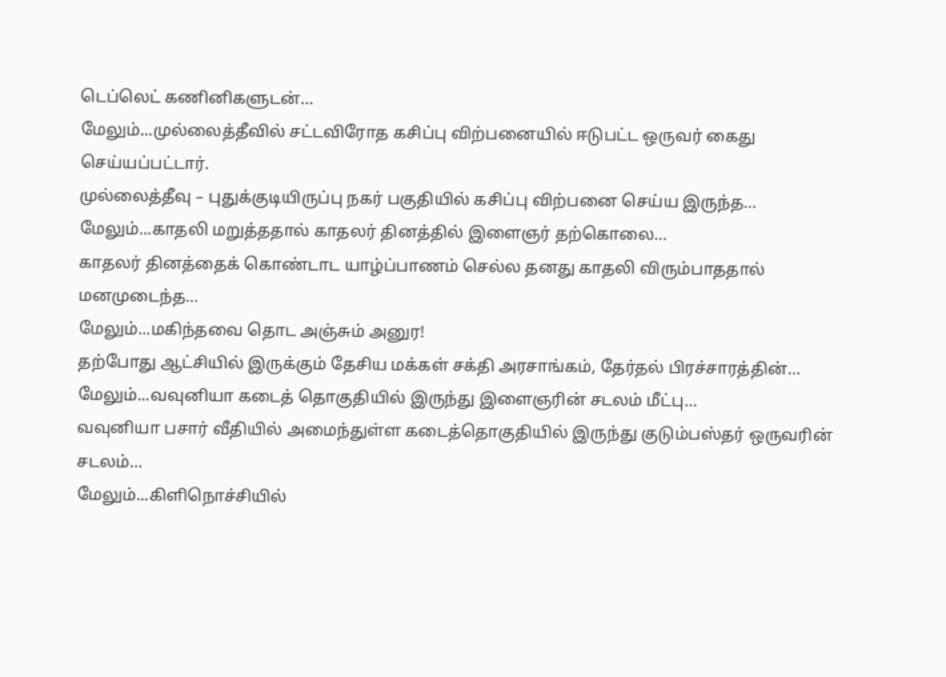டெப்லெட் கணினிகளுடன்…
மேலும்...முல்லைத்தீவில் சட்டவிரோத கசிப்பு விற்பனையில் ஈடுபட்ட ஒருவர் கைது செய்யப்பட்டார்.
முல்லைத்தீவு – புதுக்குடியிருப்பு நகர் பகுதியில் கசிப்பு விற்பனை செய்ய இருந்த…
மேலும்...காதலி மறுத்ததால் காதலர் தினத்தில் இளைஞர் தற்கொலை…
காதலர் தினத்தைக் கொண்டாட யாழ்ப்பாணம் செல்ல தனது காதலி விரும்பாததால் மனமுடைந்த…
மேலும்...மகிந்தவை தொட அஞ்சும் அனுர!
தற்போது ஆட்சியில் இருக்கும் தேசிய மக்கள் சக்தி அரசாங்கம், தேர்தல் பிரச்சாரத்தின்…
மேலும்...வவுனியா கடைத் தொகுதியில் இருந்து இளைஞரின் சடலம் மீட்பு…
வவுனியா பசார் வீதியில் அமைந்துள்ள கடைத்தொகுதியில் இருந்து குடும்பஸ்தர் ஒருவரின் சடலம்…
மேலும்...கிளிநொச்சியில்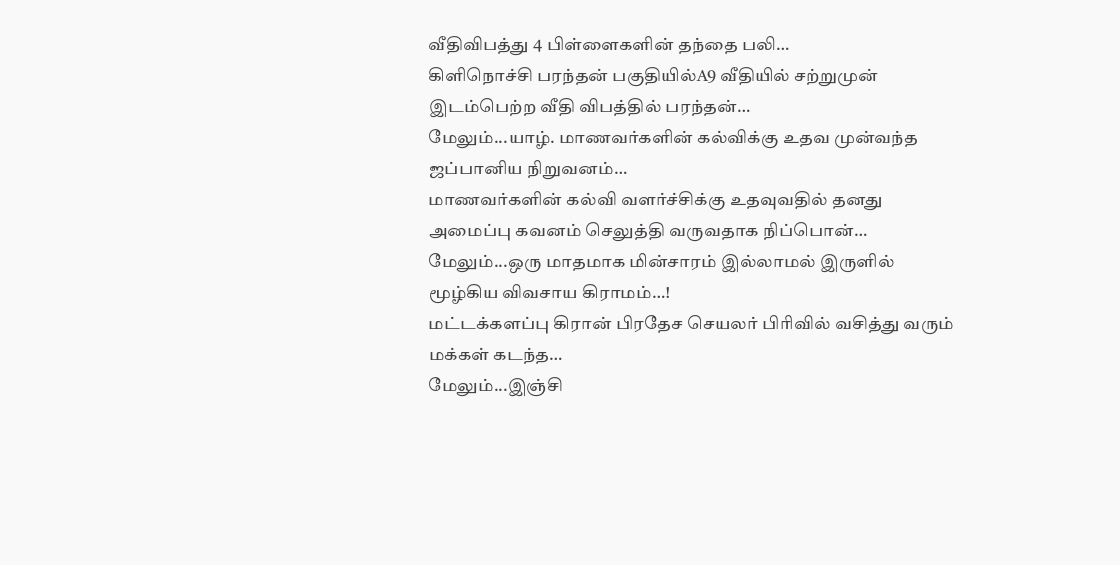வீதிவிபத்து 4 பிள்ளைகளின் தந்தை பலி…
கிளிநொச்சி பரந்தன் பகுதியில்A9 வீதியில் சற்றுமுன் இடம்பெற்ற வீதி விபத்தில் பரந்தன்…
மேலும்...யாழ். மாணவர்களின் கல்விக்கு உதவ முன்வந்த ஜப்பானிய நிறுவனம்…
மாணவர்களின் கல்வி வளர்ச்சிக்கு உதவுவதில் தனது அமைப்பு கவனம் செலுத்தி வருவதாக நிப்பொன்…
மேலும்...ஒரு மாதமாக மின்சாரம் இல்லாமல் இருளில் மூழ்கிய விவசாய கிராமம்…!
மட்டக்களப்பு கிரான் பிரதேச செயலர் பிரிவில் வசித்து வரும் மக்கள் கடந்த…
மேலும்...இஞ்சி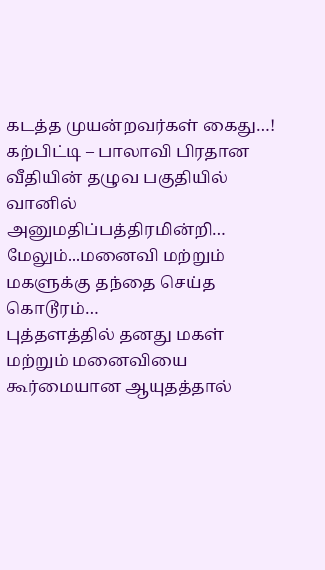கடத்த முயன்றவர்கள் கைது…!
கற்பிட்டி – பாலாவி பிரதான வீதியின் தழுவ பகுதியில் வானில் அனுமதிப்பத்திரமின்றி…
மேலும்...மனைவி மற்றும் மகளுக்கு தந்தை செய்த கொடூரம்…
புத்தளத்தில் தனது மகள் மற்றும் மனைவியை கூர்மையான ஆயுதத்தால்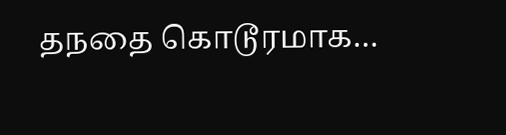தநதை கொடூரமாக…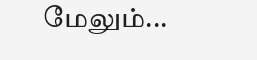மேலும்...